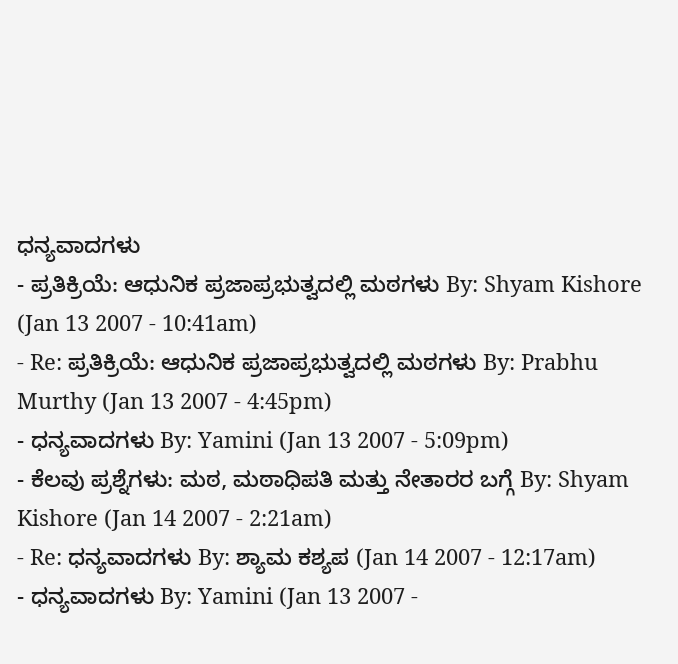ಧನ್ಯವಾದಗಳು
- ಪ್ರತಿಕ್ರಿಯೆ: ಆಧುನಿಕ ಪ್ರಜಾಪ್ರಭುತ್ವದಲ್ಲಿ ಮಠಗಳು By: Shyam Kishore (Jan 13 2007 - 10:41am)
- Re: ಪ್ರತಿಕ್ರಿಯೆ: ಆಧುನಿಕ ಪ್ರಜಾಪ್ರಭುತ್ವದಲ್ಲಿ ಮಠಗಳು By: Prabhu Murthy (Jan 13 2007 - 4:45pm)
- ಧನ್ಯವಾದಗಳು By: Yamini (Jan 13 2007 - 5:09pm)
- ಕೆಲವು ಪ್ರಶ್ನೆಗಳು: ಮಠ, ಮಠಾಧಿಪತಿ ಮತ್ತು ನೇತಾರರ ಬಗ್ಗೆ By: Shyam Kishore (Jan 14 2007 - 2:21am)
- Re: ಧನ್ಯವಾದಗಳು By: ಶ್ಯಾಮ ಕಶ್ಯಪ (Jan 14 2007 - 12:17am)
- ಧನ್ಯವಾದಗಳು By: Yamini (Jan 13 2007 -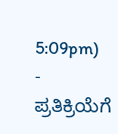5:09pm)
- ಪ್ರತಿಕ್ರಿಯೆಗೆ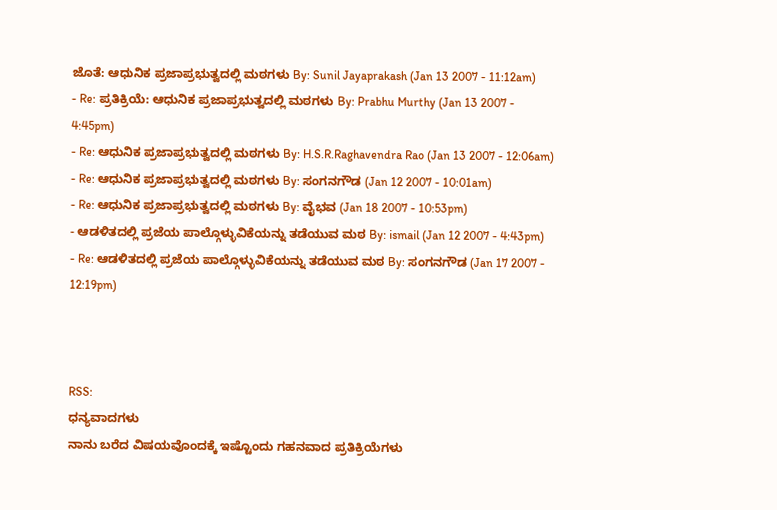ಜೊತೆ: ಆಧುನಿಕ ಪ್ರಜಾಪ್ರಭುತ್ವದಲ್ಲಿ ಮಠಗಳು By: Sunil Jayaprakash (Jan 13 2007 - 11:12am)
- Re: ಪ್ರತಿಕ್ರಿಯೆ: ಆಧುನಿಕ ಪ್ರಜಾಪ್ರಭುತ್ವದಲ್ಲಿ ಮಠಗಳು By: Prabhu Murthy (Jan 13 2007 - 4:45pm)
- Re: ಆಧುನಿಕ ಪ್ರಜಾಪ್ರಭುತ್ವದಲ್ಲಿ ಮಠಗಳು By: H.S.R.Raghavendra Rao (Jan 13 2007 - 12:06am)
- Re: ಆಧುನಿಕ ಪ್ರಜಾಪ್ರಭುತ್ವದಲ್ಲಿ ಮಠಗಳು By: ಸಂಗನಗೌಡ (Jan 12 2007 - 10:01am)
- Re: ಆಧುನಿಕ ಪ್ರಜಾಪ್ರಭುತ್ವದಲ್ಲಿ ಮಠಗಳು By: ವೈಭವ (Jan 18 2007 - 10:53pm)
- ಆಡಳಿತದಲ್ಲಿ ಪ್ರಜೆಯ ಪಾಲ್ಗೊಳ್ಳುವಿಕೆಯನ್ನು ತಡೆಯುವ ಮಠ By: ismail (Jan 12 2007 - 4:43pm)
- Re: ಆಡಳಿತದಲ್ಲಿ ಪ್ರಜೆಯ ಪಾಲ್ಗೊಳ್ಳುವಿಕೆಯನ್ನು ತಡೆಯುವ ಮಠ By: ಸಂಗನಗೌಡ (Jan 17 2007 - 12:19pm)



RSS:
ಧನ್ಯವಾದಗಳು
ನಾನು ಬರೆದ ವಿಷಯವೊಂದಕ್ಕೆ ಇಷ್ಟೊಂದು ಗಹನವಾದ ಪ್ರತಿಕ್ರಿಯೆಗಳು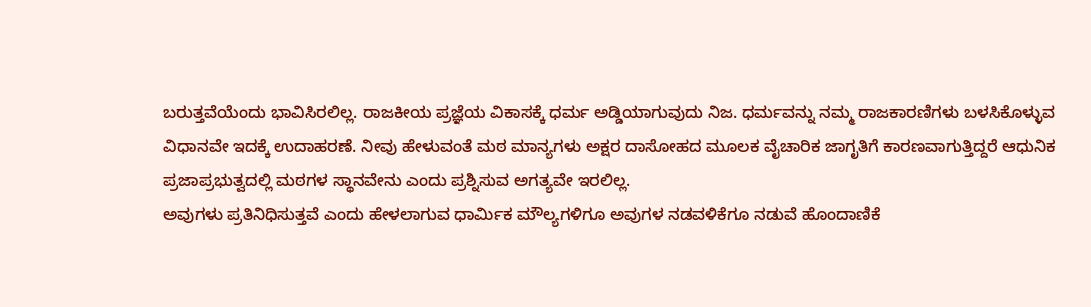ಬರುತ್ತವೆಯೆಂದು ಭಾವಿಸಿರಲಿಲ್ಲ. ರಾಜಕೀಯ ಪ್ರಜ್ಞೆಯ ವಿಕಾಸಕ್ಕೆ ಧರ್ಮ ಅಡ್ಡಿಯಾಗುವುದು ನಿಜ. ಧರ್ಮವನ್ನು ನಮ್ಮ ರಾಜಕಾರಣಿಗಳು ಬಳಸಿಕೊಳ್ಳುವ ವಿಧಾನವೇ ಇದಕ್ಕೆ ಉದಾಹರಣೆ. ನೀವು ಹೇಳುವಂತೆ ಮಠ ಮಾನ್ಯಗಳು ಅಕ್ಷರ ದಾಸೋಹದ ಮೂಲಕ ವೈಚಾರಿಕ ಜಾಗೃತಿಗೆ ಕಾರಣವಾಗುತ್ತಿದ್ದರೆ ಆಧುನಿಕ ಪ್ರಜಾಪ್ರಭುತ್ವದಲ್ಲಿ ಮಠಗಳ ಸ್ಥಾನವೇನು ಎಂದು ಪ್ರಶ್ನಿಸುವ ಅಗತ್ಯವೇ ಇರಲಿಲ್ಲ.
ಅವುಗಳು ಪ್ರತಿನಿಧಿಸುತ್ತವೆ ಎಂದು ಹೇಳಲಾಗುವ ಧಾರ್ಮಿಕ ಮೌಲ್ಯಗಳಿಗೂ ಅವುಗಳ ನಡವಳಿಕೆಗೂ ನಡುವೆ ಹೊಂದಾಣಿಕೆ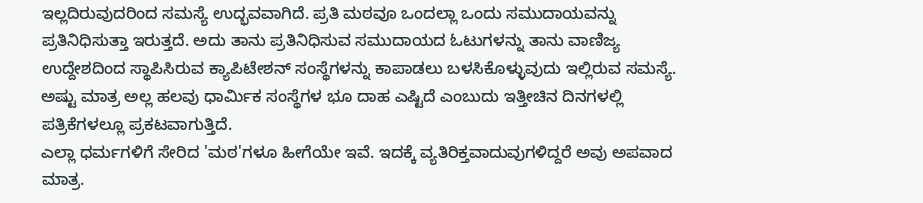ಇಲ್ಲದಿರುವುದರಿಂದ ಸಮಸ್ಯೆ ಉದ್ಭವವಾಗಿದೆ. ಪ್ರತಿ ಮಠವೂ ಒಂದಲ್ಲಾ ಒಂದು ಸಮುದಾಯವನ್ನು ಪ್ರತಿನಿಧಿಸುತ್ತಾ ಇರುತ್ತದೆ. ಅದು ತಾನು ಪ್ರತಿನಿಧಿಸುವ ಸಮುದಾಯದ ಓಟುಗಳನ್ನು ತಾನು ವಾಣಿಜ್ಯ ಉದ್ದೇಶದಿಂದ ಸ್ಥಾಪಿಸಿರುವ ಕ್ಯಾಪಿಟೇಶನ್ ಸಂಸ್ಥೆಗಳನ್ನು ಕಾಪಾಡಲು ಬಳಸಿಕೊಳ್ಳುವುದು ಇಲ್ಲಿರುವ ಸಮಸ್ಯೆ. ಅಷ್ಟು ಮಾತ್ರ ಅಲ್ಲ ಹಲವು ಧಾರ್ಮಿಕ ಸಂಸ್ಥೆಗಳ ಭೂ ದಾಹ ಎಷ್ಟಿದೆ ಎಂಬುದು ಇತ್ತೀಚಿನ ದಿನಗಳಲ್ಲಿ ಪತ್ರಿಕೆಗಳಲ್ಲೂ ಪ್ರಕಟವಾಗುತ್ತಿದೆ.
ಎಲ್ಲಾ ಧರ್ಮಗಳಿಗೆ ಸೇರಿದ 'ಮಠ'ಗಳೂ ಹೀಗೆಯೇ ಇವೆ. ಇದಕ್ಕೆ ವ್ಯತಿರಿಕ್ತವಾದುವುಗಳಿದ್ದರೆ ಅವು ಅಪವಾದ ಮಾತ್ರ.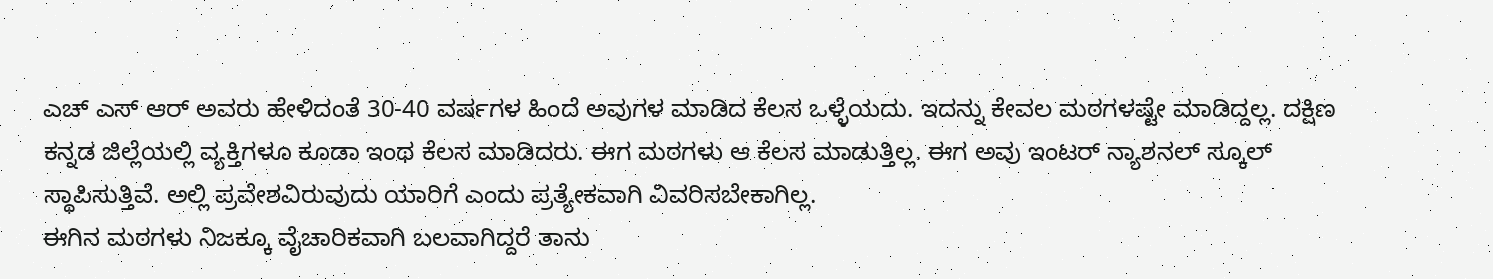ಎಚ್ ಎಸ್ ಆರ್ ಅವರು ಹೇಳಿದಂತೆ 30-40 ವರ್ಷಗಳ ಹಿಂದೆ ಅವುಗಳ ಮಾಡಿದ ಕೆಲಸ ಒಳ್ಳೆಯದು. ಇದನ್ನು ಕೇವಲ ಮಠಗಳಷ್ಟೇ ಮಾಡಿದ್ದಲ್ಲ. ದಕ್ಷಿಣ ಕನ್ನಡ ಜಿಲ್ಲೆಯಲ್ಲಿ ವ್ಯಕ್ತಿಗಳೂ ಕೂಡಾ ಇಂಥ ಕೆಲಸ ಮಾಡಿದರು. ಈಗ ಮಠಗಳು ಆ ಕೆಲಸ ಮಾಡುತ್ತಿಲ್ಲ. ಈಗ ಅವು ಇಂಟರ್ ನ್ಯಾಶನಲ್ ಸ್ಕೂಲ್ ಸ್ಥಾಪಿಸುತ್ತಿವೆ. ಅಲ್ಲಿ ಪ್ರವೇಶವಿರುವುದು ಯಾರಿಗೆ ಎಂದು ಪ್ರತ್ಯೇಕವಾಗಿ ವಿವರಿಸಬೇಕಾಗಿಲ್ಲ.
ಈಗಿನ ಮಠಗಳು ನಿಜಕ್ಕೂ ವೈಚಾರಿಕವಾಗಿ ಬಲವಾಗಿದ್ದರೆ ತಾನು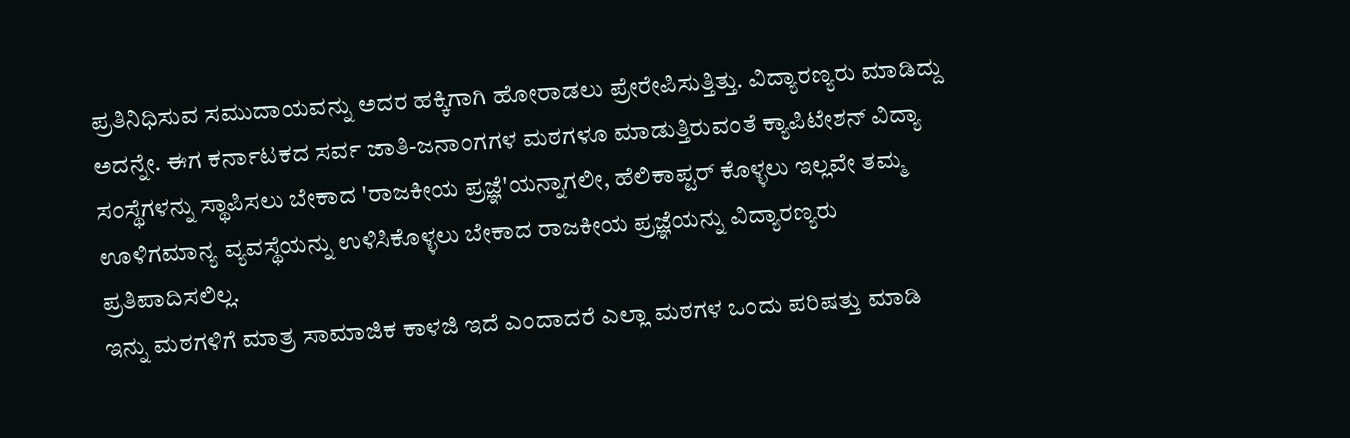ಪ್ರತಿನಿಧಿಸುವ ಸಮುದಾಯವನ್ನು ಅದರ ಹಕ್ಕಿಗಾಗಿ ಹೋರಾಡಲು ಪ್ರೇರೇಪಿಸುತ್ತಿತ್ತು. ವಿದ್ಯಾರಣ್ಯರು ಮಾಡಿದ್ದು ಅದನ್ನೇ. ಈಗ ಕರ್ನಾಟಕದ ಸರ್ವ ಜಾತಿ-ಜನಾಂಗಗಳ ಮಠಗಳೂ ಮಾಡುತ್ತಿರುವಂತೆ ಕ್ಯಾಪಿಟೇಶನ್ ವಿದ್ಯಾ ಸಂಸ್ಥೆಗಳನ್ನು ಸ್ಥಾಪಿಸಲು ಬೇಕಾದ 'ರಾಜಕೀಯ ಪ್ರಜ್ಞೆ'ಯನ್ನಾಗಲೀ, ಹೆಲಿಕಾಪ್ಟರ್ ಕೊಳ್ಳಲು ಇಲ್ಲವೇ ತಮ್ಮ ಊಳಿಗಮಾನ್ಯ ವ್ಯವಸ್ಥೆಯನ್ನು ಉಳಿಸಿಕೊಳ್ಳಲು ಬೇಕಾದ ರಾಜಕೀಯ ಪ್ರಜ್ಞೆಯನ್ನು ವಿದ್ಯಾರಣ್ಯರು ಪ್ರತಿಪಾದಿಸಲಿಲ್ಲ.
ಇನ್ನು ಮಠಗಳಿಗೆ ಮಾತ್ರ ಸಾಮಾಜಿಕ ಕಾಳಜಿ ಇದೆ ಎಂದಾದರೆ ಎಲ್ಲಾ ಮಠಗಳ ಒಂದು ಪರಿಷತ್ತು ಮಾಡಿ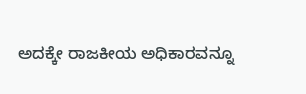ಅದಕ್ಕೇ ರಾಜಕೀಯ ಅಧಿಕಾರವನ್ನೂ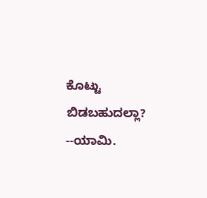ಕೊಟ್ಟು ಬಿಡಬಹುದಲ್ಲಾ?
--ಯಾಮಿ.